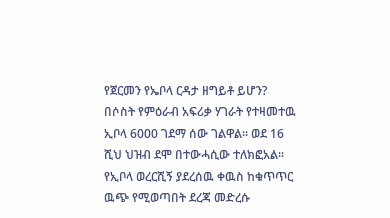የጀርመን የኤቦላ ርዳታ ዘግይቶ ይሆን?
በሶስት የምዕራብ አፍሪቃ ሃገራት የተዛመተዉ ኢቦላ 6000 ገደማ ሰው ገልዋል። ወደ 16 ሺህ ህዝብ ደሞ በተውሓሲው ተለክፎአል። የኢቦላ ወረርሺኝ ያደረሰዉ ቀዉስ ከቁጥጥር ዉጭ የሚወጣበት ደረጃ መድረሱ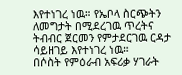እየተነገረ ነዉ። የኤቦላ ስርጭትን ለመግታት በሚደረገዉ ጥረትና ትብብር ጀርመን የምታደርገዉ ርዳታ ሳይዘገይ እየተነገረ ነዉ።
በሶስት የምዕራብ አፍሪቃ ሃገራት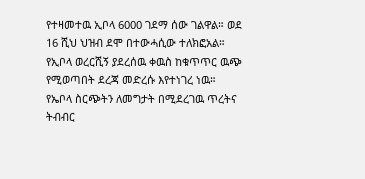የተዛመተዉ ኢቦላ 6000 ገደማ ሰው ገልዋል። ወደ 16 ሺህ ህዝብ ደሞ በተውሓሲው ተለክፎአል። የኢቦላ ወረርሺኝ ያደረሰዉ ቀዉስ ከቁጥጥር ዉጭ የሚወጣበት ደረጃ መድረሱ እየተነገረ ነዉ። የኤቦላ ስርጭትን ለመግታት በሚደረገዉ ጥረትና ትብብር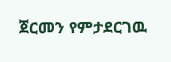ጀርመን የምታደርገዉ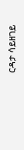ርዳታ ሳይዘገይ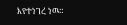እየተነገረ ነዉ።